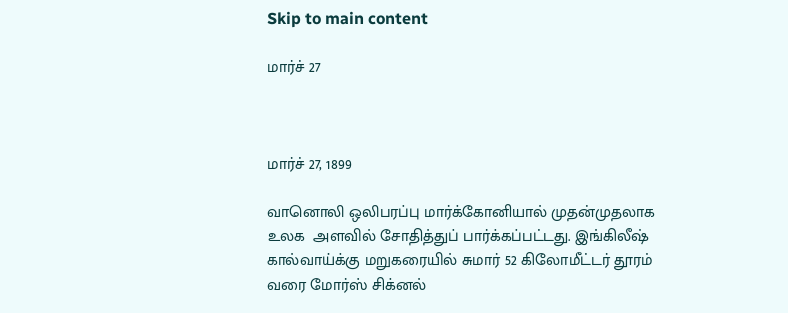Skip to main content

மார்ச் 27



மார்ச் 27, 1899

வானொலி ஒலிபரப்பு மார்க்கோனியால் முதன்முதலாக உலக  அளவில் சோதித்துப் பார்க்கப்பட்டது. இங்கிலீஷ் கால்வாய்க்கு மறுகரையில் சுமார் 52 கிலோமீட்டர் தூரம் வரை மோர்ஸ் சிக்னல்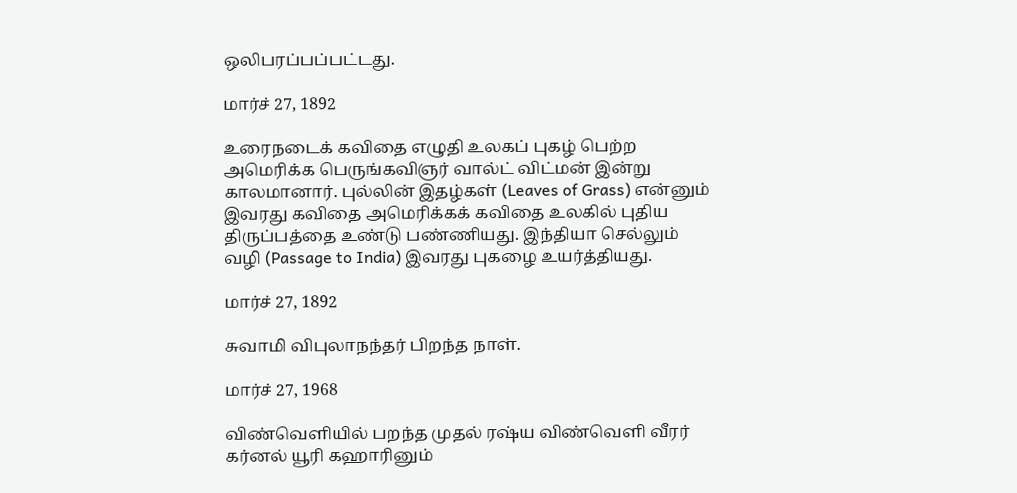ஒலிபரப்பப்பட்டது.

மார்ச் 27, 1892

உரைநடைக் கவிதை எழுதி உலகப் புகழ் பெற்ற அமெரிக்க பெருங்கவிஞர் வால்ட் விட்மன் இன்று காலமானார். புல்லின் இதழ்கள் (Leaves of Grass) என்னும் இவரது கவிதை அமெரிக்கக் கவிதை உலகில் புதிய திருப்பத்தை உண்டு பண்ணியது. இந்தியா செல்லும் வழி (Passage to India) இவரது புகழை உயர்த்தியது.

மார்ச் 27, 1892

சுவாமி விபுலாநந்தர் பிறந்த நாள்.

மார்ச் 27, 1968

விண்வெளியில் பறந்த முதல் ரஷ்ய விண்வெளி வீரர் கர்னல் யூரி கஹாரினும்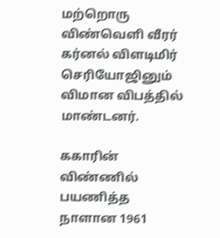மற்றொரு விண்வெளி வீரர் கர்னல் விளடிமிர் செரியோஜினும் விமான விபத்தில் மாண்டனர்.

ககாரின்  விண்ணில் பயணித்த நாளான 1961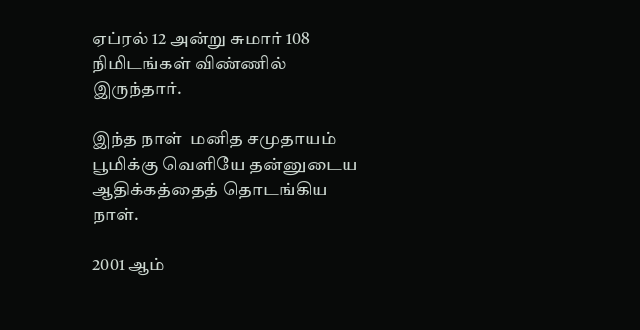ஏப்ரல் 12 அன்று சுமார் 108 நிமிடங்கள் விண்ணில் இருந்தார்.

இந்த நாள்  மனித சமுதாயம் பூமிக்கு வெளியே தன்னுடைய ஆதிக்கத்தைத் தொடங்கிய நாள்.

2001 ஆம்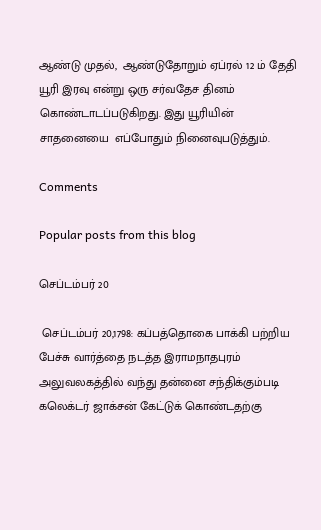ஆண்டு முதல்,  ஆண்டுதோறும் ஏப்ரல் 12 ம் தேதி  யூரி இரவு என்று ஒரு சர்வதேச தினம் கொண்டாடப்படுகிறது. இது யூரியின்  சாதனையை  எப்போதும் நினைவுபடுத்தும்.

Comments

Popular posts from this blog

செப்டம்பர் 20

 செப்டம்பர் 20,1798: கப்பத்தொகை பாக்கி பற்றிய பேச்சு வார்த்தை நடத்த இராமநாதபுரம் அலுவலகத்தில் வந்து தன்னை சந்திக்கும்படி கலெக்டர் ஜாக்சன் கேட்டுக் கொண்டதற்கு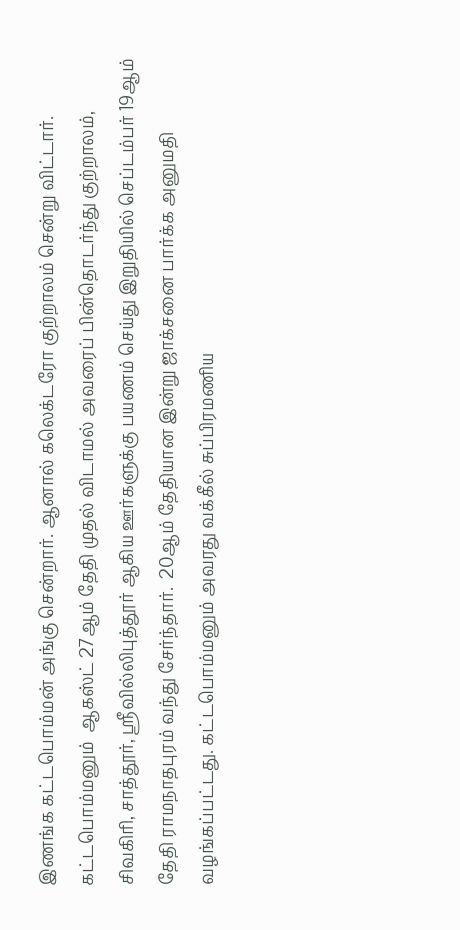இணங்க கட்டபொம்மன் அங்கு சென்றார். ஆனால் கலெக்டரோ குற்றாலம் சென்று விட்டார்.  கட்டபொம்மனும்  ஆகஸ்ட் 27ஆம் தேதி முதல் விடாமல் அவரைப் பின்தொடர்ந்து குற்றாலம், சிவகிரி, சாத்தூர், ஸ்ரீவில்லிபுத்தூர் ஆகிய ஊர்களுக்கு பயணம் செய்து இறுதியில் செப்டம்பர் 19ஆம் தேதி ராமநாதபுரம் வந்து சேர்ந்தார்.  20ஆம் தேதியான இன்று ஜாக்சனை பார்க்க அனுமதி வழங்கப்பட்டது. கட்டபொம்மனும் அவரது வக்கீல் சுப்பிரமணிய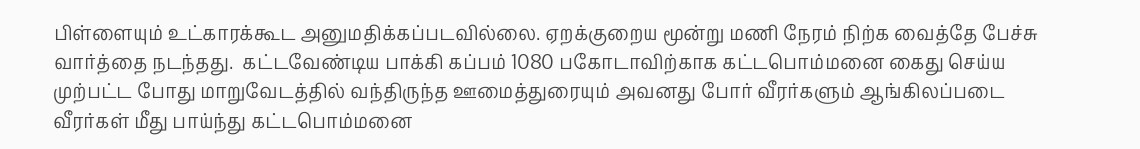பிள்ளையும் உட்காரக்கூட அனுமதிக்கப்படவில்லை. ஏறக்குறைய மூன்று மணி நேரம் நிற்க வைத்தே பேச்சு வார்த்தை நடந்தது.  கட்டவேண்டிய பாக்கி கப்பம் 1080 பகோடாவிற்காக கட்டபொம்மனை கைது செய்ய முற்பட்ட போது மாறுவேடத்தில் வந்திருந்த ஊமைத்துரையும் அவனது போர் வீரர்களும் ஆங்கிலப்படை வீரர்கள் மீது பாய்ந்து கட்டபொம்மனை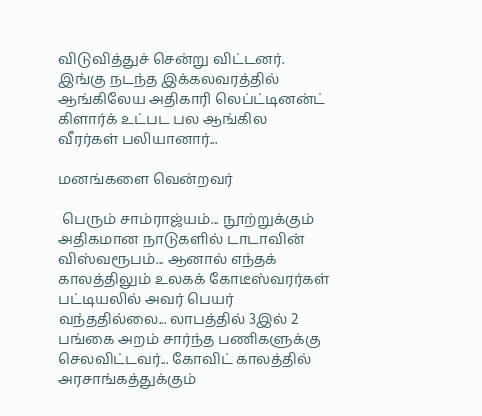விடுவித்துச் சென்று விட்டனர். இங்கு நடந்த இக்கலவரத்தில் ஆங்கிலேய அதிகாரி லெப்ட்டினன்ட் கிளார்க் உட்பட பல ஆங்கில வீரர்கள் பலியானார்...

மனங்களை வென்றவர்

 பெரும் சாம்ராஜ்யம்... நூற்றுக்கும் அதிகமான நாடுகளில் டாடாவின் விஸ்வரூபம்... ஆனால் எந்தக் காலத்திலும் உலகக் கோடீஸ்வரர்கள் பட்டியலில் அவர் பெயர் வந்ததில்லை... லாபத்தில் 3இல் 2 பங்கை அறம் சார்ந்த பணிகளுக்கு செலவிட்டவர்... கோவிட் காலத்தில்  அரசாங்கத்துக்கும்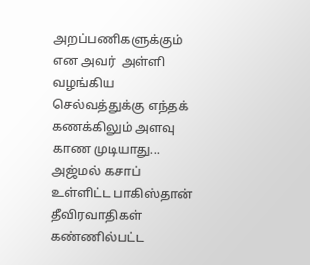அறப்பணிகளுக்கும்  என அவர்  அள்ளி வழங்கிய செல்வத்துக்கு எந்தக் கணக்கிலும் அளவு காண முடியாது... அஜ்மல் கசாப் உள்ளிட்ட பாகிஸ்தான் தீவிரவாதிகள்  கண்ணில்பட்ட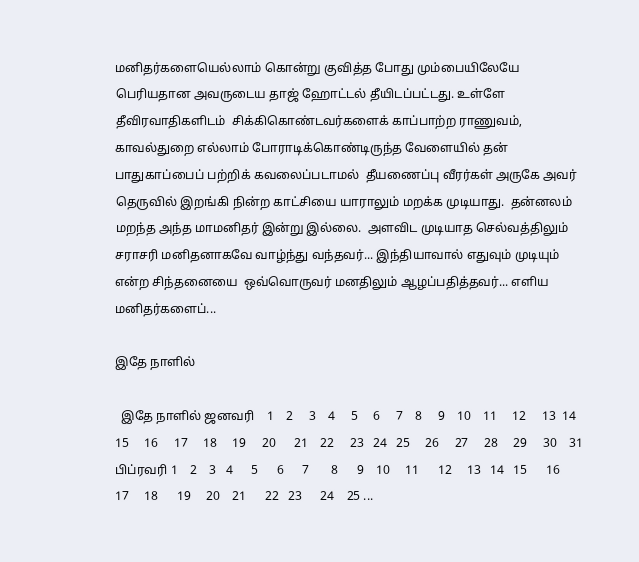மனிதர்களையெல்லாம் கொன்று குவித்த போது மும்பையிலேயே பெரியதான அவருடைய தாஜ் ஹோட்டல் தீயிடப்பட்டது. உள்ளே தீவிரவாதிகளிடம்  சிக்கிகொண்டவர்களைக் காப்பாற்ற ராணுவம், காவல்துறை எல்லாம் போராடிக்கொண்டிருந்த வேளையில் தன் பாதுகாப்பைப் பற்றிக் கவலைப்படாமல்  தீயணைப்பு வீரர்கள் அருகே அவர்  தெருவில் இறங்கி நின்ற காட்சியை யாராலும் மறக்க முடியாது.  தன்னலம் மறந்த அந்த மாமனிதர் இன்று இல்லை.  அளவிட முடியாத செல்வத்திலும் சராசரி மனிதனாகவே வாழ்ந்து வந்தவர்... இந்தியாவால் எதுவும் முடியும் என்ற சிந்தனையை  ஒவ்வொருவர் மனதிலும் ஆழப்பதித்தவர்... எளிய மனிதர்களைப்...

இதே நாளில்

  இதே நாளில் ஜனவரி    1    2     3    4     5     6     7    8     9    10    11     12     13  14     15     16     17     18     19     20      21    22     23   24   25     26     27     28     29     30    31 பிப்ரவரி 1    2    3   4      5      6      7       8      9    10     11      12     13   14   15      16      17     18      19     20    21      22   23      24    25 ...